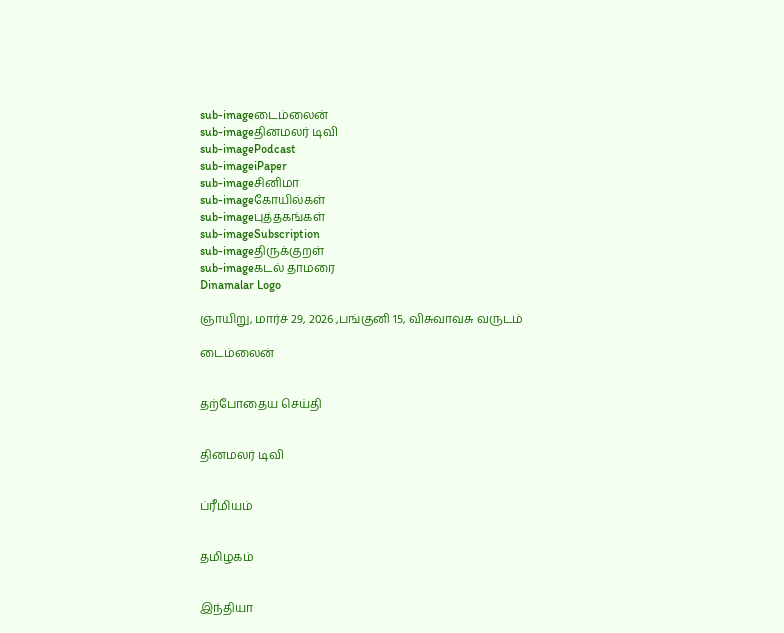sub-imageடைம்லைன்
sub-imageதினமலர் டிவி
sub-imagePodcast
sub-imageiPaper
sub-imageசினிமா
sub-imageகோயில்கள்
sub-imageபுத்தகங்கள்
sub-imageSubscription
sub-imageதிருக்குறள்
sub-imageகடல் தாமரை
Dinamalar Logo

ஞாயிறு, மார்ச் 29, 2026 ,பங்குனி 15, விசுவாவசு வருடம்

டைம்லைன்


தற்போதைய செய்தி


தினமலர் டிவி


ப்ரீமியம்


தமிழகம்


இந்தியா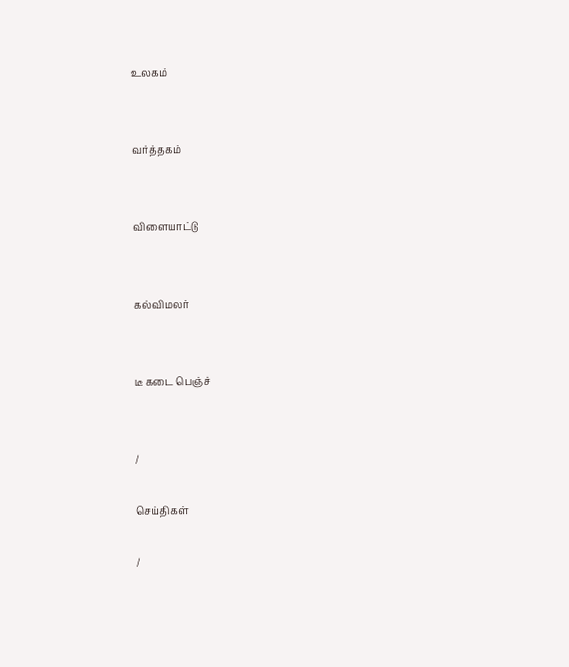உலகம்


வர்த்தகம்


விளையாட்டு


கல்விமலர்


டீ கடை பெஞ்ச்


/

செய்திகள்

/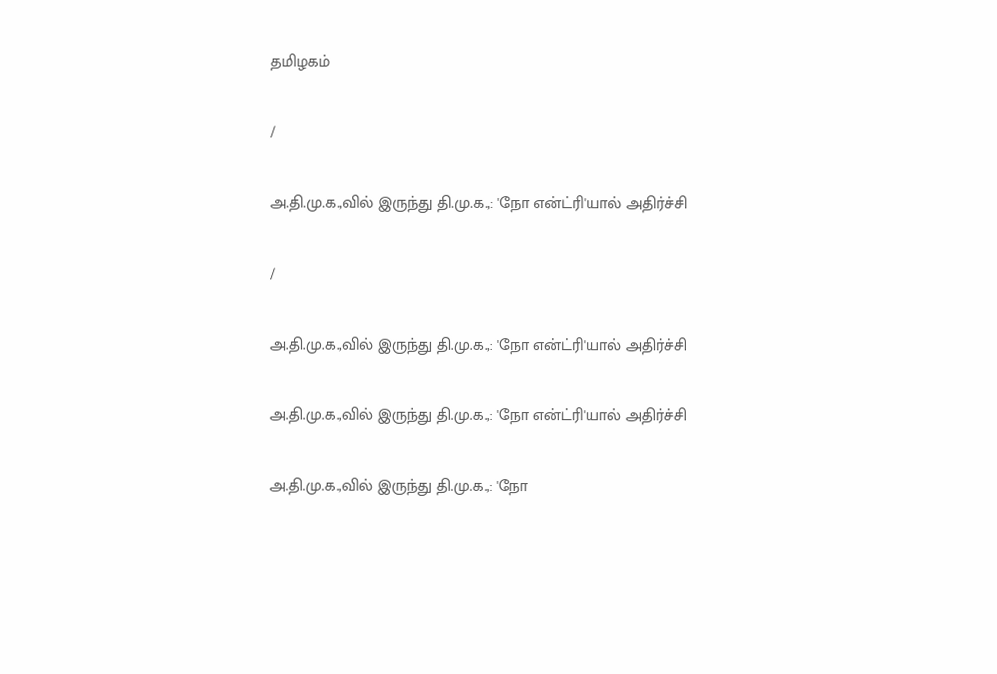தமிழகம்

/

அ.தி.மு.க.,வில் இருந்து தி.மு.க.,: 'நோ என்ட்ரி'யால் அதிர்ச்சி

/

அ.தி.மு.க.,வில் இருந்து தி.மு.க.,: 'நோ என்ட்ரி'யால் அதிர்ச்சி

அ.தி.மு.க.,வில் இருந்து தி.மு.க.,: 'நோ என்ட்ரி'யால் அதிர்ச்சி

அ.தி.மு.க.,வில் இருந்து தி.மு.க.,: 'நோ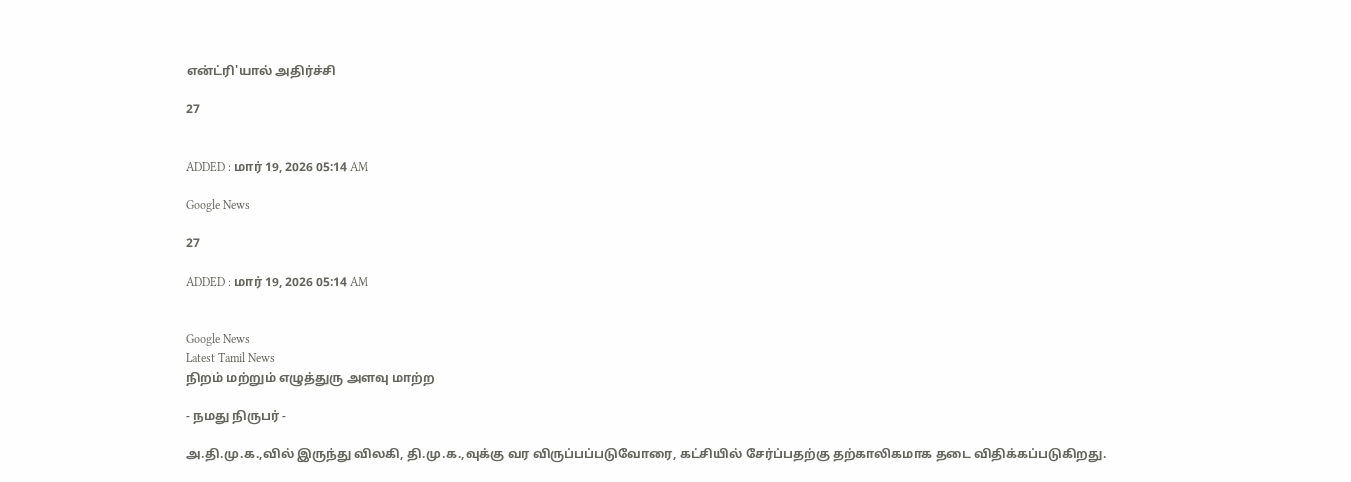என்ட்ரி'யால் அதிர்ச்சி

27


ADDED : மார் 19, 2026 05:14 AM

Google News

27

ADDED : மார் 19, 2026 05:14 AM


Google News
Latest Tamil News
நிறம் மற்றும் எழுத்துரு அளவு மாற்ற

- நமது நிருபர் -

அ.தி.மு.க.,வில் இருந்து விலகி, தி.மு.க.,வுக்கு வர விருப்பப்படுவோரை, கட்சியில் சேர்ப்பதற்கு தற்காலிகமாக தடை விதிக்கப்படுகிறது.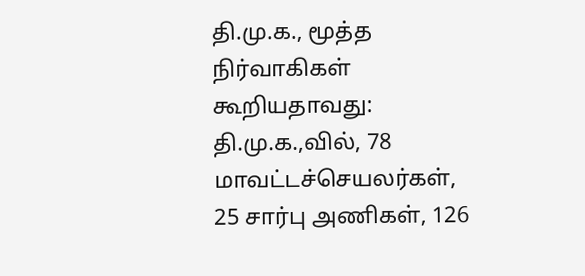தி.மு.க., மூத்த நிர்வாகிகள் கூறியதாவது: தி.மு.க.,வில், 78 மாவட்டச்செயலர்கள், 25 சார்பு அணிகள், 126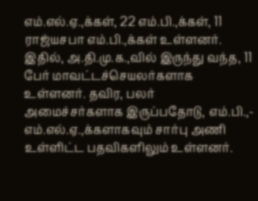எம்.எல்.ஏ.,க்கள், 22 எம்.பி.,க்கள், 11 ராஜ்யசபா எம்.பி.,க்கள் உள்ளனர். இதில், அ.தி.மு.க.,வில் இருந்து வந்த, 11 பேர் மாவட்டச்செயலர்களாக உள்ளனர். தவிர, பலர் அமைச்சர்களாக இருப்பதோடு, எம்.பி.,- எம்.எல்.ஏ.,க்களாகவும் சார்பு அணி உள்ளிட்ட பதவிகளிலும் உள்ளனர்.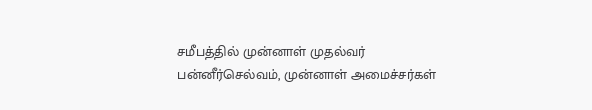சமீபத்தில் முன்னாள் முதல்வர் பன்னீர்செல்வம், முன்னாள் அமைச்சர்கள்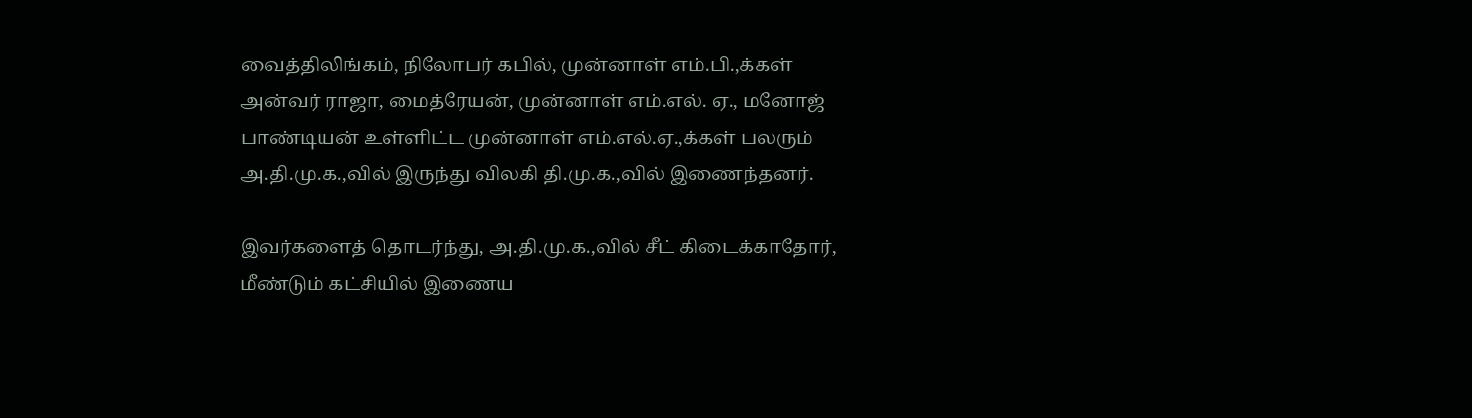வைத்திலிங்கம், நிலோபர் கபில், முன்னாள் எம்.பி.,க்கள் அன்வர் ராஜா, மைத்ரேயன், முன்னாள் எம்.எல். ஏ., மனோஜ் பாண்டியன் உள்ளிட்ட முன்னாள் எம்.எல்.ஏ.,க்கள் பலரும் அ.தி.மு.க.,வில் இருந்து விலகி தி.மு.க.,வில் இணைந்தனர்.

இவர்களைத் தொடர்ந்து, அ.தி.மு.க.,வில் சீட் கிடைக்காதோர், மீண்டும் கட்சியில் இணைய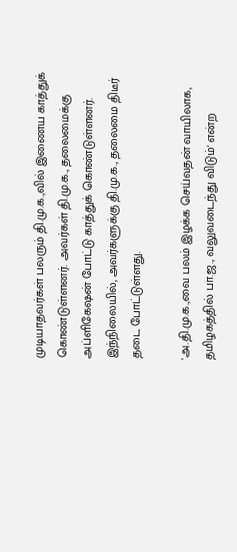முடியாதவர்கள் பலரும் தி.மு.க.,வில் இணைய காத்துக் கொண்டுள்ளனர். அவர்கள் தி.மு.க., தலைமைக்கு அப்ளிகேஷன் போட்டு காத்துக் கொண்டுள்ளனர். இந்நிலையில், அவர்களுக்கு தி.மு.க., தலைமை திடீர் தடை போட்டுள்ளது.

'அ.தி.மு.க.,வை பலம் இழக்க செய்வதன் வாயிலாக, தமிழகத்தில் பா.ஜ., வலுவடைந்து விடும்' என்ற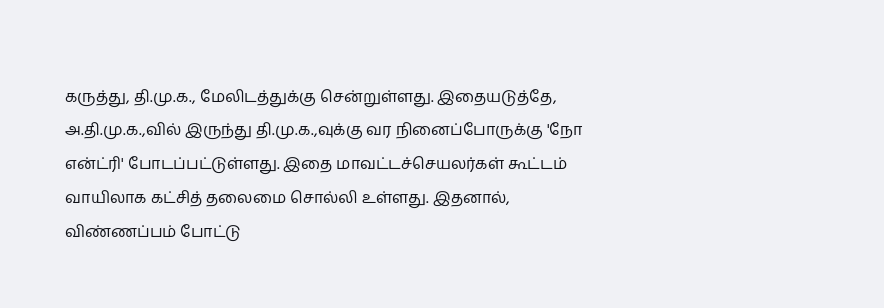கருத்து, தி.மு.க., மேலிடத்துக்கு சென்றுள்ளது. இதையடுத்தே, அ.தி.மு.க.,வில் இருந்து தி.மு.க.,வுக்கு வர நினைப்போருக்கு 'நோ என்ட்ரி' போடப்பட்டுள்ளது. இதை மாவட்டச்செயலர்கள் கூட்டம் வாயிலாக கட்சித் தலைமை சொல்லி உள்ளது. இதனால், விண்ணப்பம் போட்டு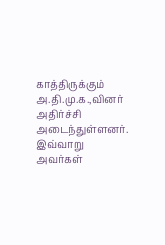காத்திருக்கும் அ.தி.மு.க.,வினர் அதிர்ச்சி அடைந்துள்ளனர். இவ்வாறு அவர்கள்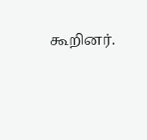கூறினர்.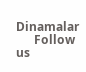Dinamalar
      Follow us